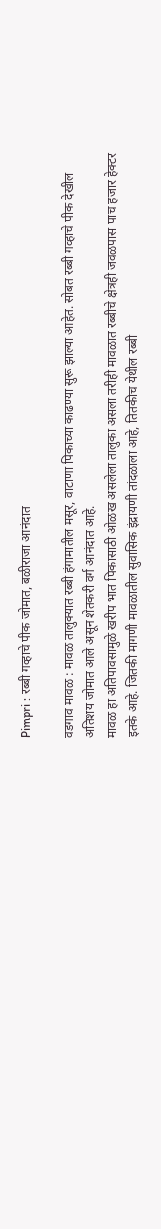Pimpri : रब्बी गव्हाचे पीक जोमात, बळीराजा आनंदात

वडगाव मावळ : मावळ तालुक्यात रब्बी हंगामातील मसूर, वाटाणा पिकाच्या काढण्या सुरू झाल्या आहेत. सोबत रब्बी गव्हाचे पीक देखील अतिशय जोमात आले असून शेतकरी वर्ग आनंदात आहे.
मावळ हा अतिपावसामुळे खरीप भात पिकासाठी ओळख असलेला तालुका असला तरीही मावळात रब्बीचे क्षेत्रही जवळपास पाच हजार हेक्टर इतके आहे. जितकी मागणी मावळातील सुवासिक इंद्रायणी तांदळाला आहे, तितकीच येथील रब्बी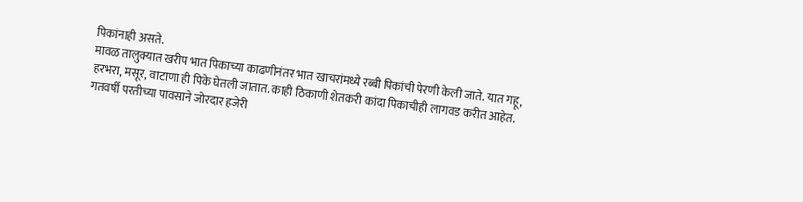पिकांनाही असते.
मावळ तालुक्यात खरीप भात पिकाच्या काढणीनंतर भात खाचरांमध्ये रब्बी पिकांची पेरणी केली जाते. यात गहू, हरभरा, मसूर, वाटाणा ही पिके घेतली जातात. काही ठिकाणी शेतकरी कांदा पिकाचीही लागवड करीत आहेत. गतवर्षी परतीच्या पावसाने जोरदार हजेरी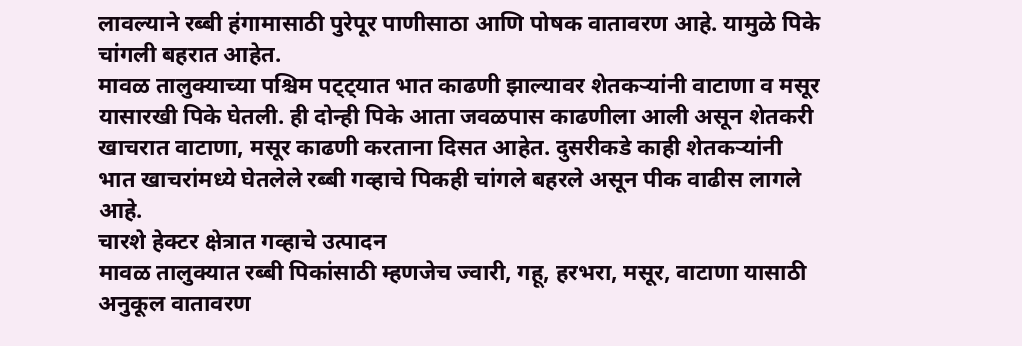लावल्याने रब्बी हंगामासाठी पुरेपूर पाणीसाठा आणि पोषक वातावरण आहे. यामुळे पिके चांगली बहरात आहेत.
मावळ तालुक्याच्या पश्चिम पट्ट्यात भात काढणी झाल्यावर शेतकऱ्यांनी वाटाणा व मसूर यासारखी पिके घेतली. ही दोन्ही पिके आता जवळपास काढणीला आली असून शेतकरी खाचरात वाटाणा, मसूर काढणी करताना दिसत आहेत. दुसरीकडे काही शेतकऱ्यांनी भात खाचरांमध्ये घेतलेले रब्बी गव्हाचे पिकही चांगले बहरले असून पीक वाढीस लागले आहे.
चारशे हेक्टर क्षेत्रात गव्हाचे उत्पादन
मावळ तालुक्यात रब्बी पिकांसाठी म्हणजेच ज्वारी, गहू, हरभरा, मसूर, वाटाणा यासाठी अनुकूल वातावरण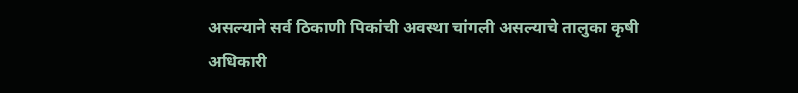असल्याने सर्व ठिकाणी पिकांची अवस्था चांगली असल्याचे तालुका कृषी अधिकारी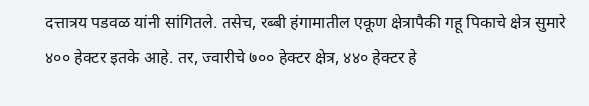दत्तात्रय पडवळ यांनी सांगितले. तसेच, रब्बी हंगामातील एकूण क्षेत्रापैकी गहू पिकाचे क्षेत्र सुमारे ४०० हेक्टर इतके आहे. तर, ज्वारीचे ७०० हेक्टर क्षेत्र, ४४० हेक्टर हे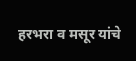हरभरा व मसूर यांचे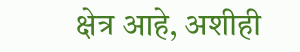क्षेत्र आहे, अशीही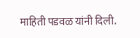माहिती पडवळ यांनी दिली.